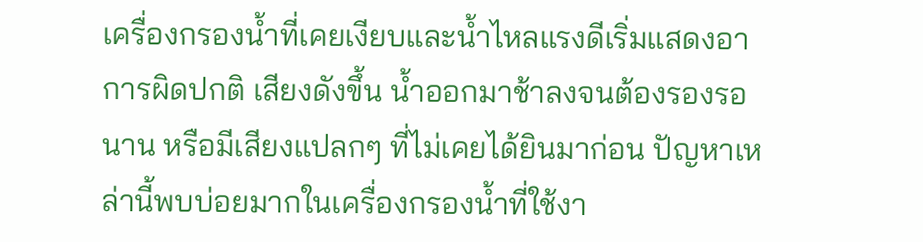เครื่องกรองน้ำที่เคยเงียบและน้ำไหลแรงดีเริ่มแสดงอาการผิดปกติ เสียงดังขึ้น น้ำออกมาช้าลงจนต้องรองรอนาน หรือมีเสียงแปลกๆ ที่ไม่เคยได้ยินมาก่อน ปัญหาเหล่านี้พบบ่อยมากในเครื่องกรองน้ำที่ใช้งา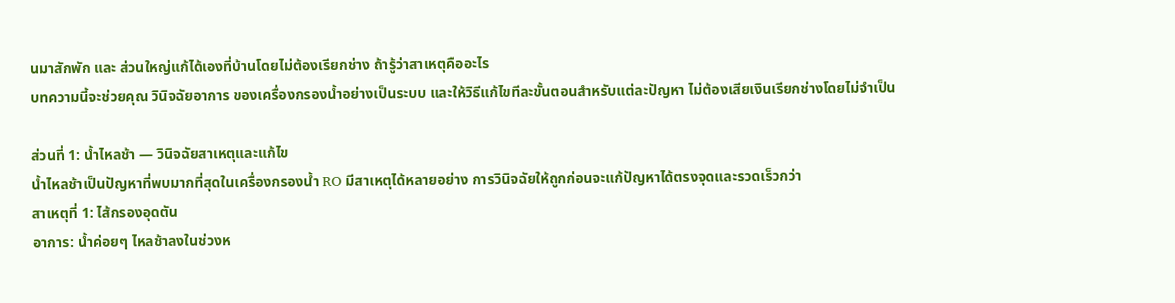นมาสักพัก และ ส่วนใหญ่แก้ได้เองที่บ้านโดยไม่ต้องเรียกช่าง ถ้ารู้ว่าสาเหตุคืออะไร
บทความนี้จะช่วยคุณ วินิจฉัยอาการ ของเครื่องกรองน้ำอย่างเป็นระบบ และให้วิธีแก้ไขทีละขั้นตอนสำหรับแต่ละปัญหา ไม่ต้องเสียเงินเรียกช่างโดยไม่จำเป็น

ส่วนที่ 1: น้ำไหลช้า — วินิจฉัยสาเหตุและแก้ไข
น้ำไหลช้าเป็นปัญหาที่พบมากที่สุดในเครื่องกรองน้ำ RO มีสาเหตุได้หลายอย่าง การวินิจฉัยให้ถูกก่อนจะแก้ปัญหาได้ตรงจุดและรวดเร็วกว่า
สาเหตุที่ 1: ไส้กรองอุดตัน
อาการ: น้ำค่อยๆ ไหลช้าลงในช่วงห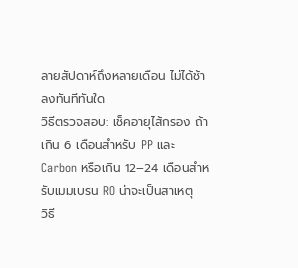ลายสัปดาห์ถึงหลายเดือน ไม่ได้ช้าลงทันทีทันใด
วิธีตรวจสอบ: เช็คอายุไส้กรอง ถ้าเกิน 6 เดือนสำหรับ PP และ Carbon หรือเกิน 12–24 เดือนสำหรับเมมเบรน RO น่าจะเป็นสาเหตุ
วิธี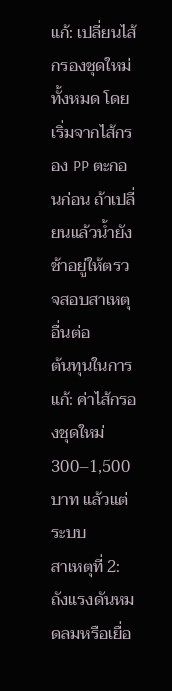แก้: เปลี่ยนไส้กรองชุดใหม่ทั้งหมด โดยเริ่มจากไส้กรอง PP ตะกอนก่อน ถ้าเปลี่ยนแล้วน้ำยังช้าอยู่ให้ตรวจสอบสาเหตุอื่นต่อ
ต้นทุนในการแก้: ค่าไส้กรองชุดใหม่ 300–1,500 บาท แล้วแต่ระบบ
สาเหตุที่ 2: ถังแรงดันหมดลมหรือเยื่อ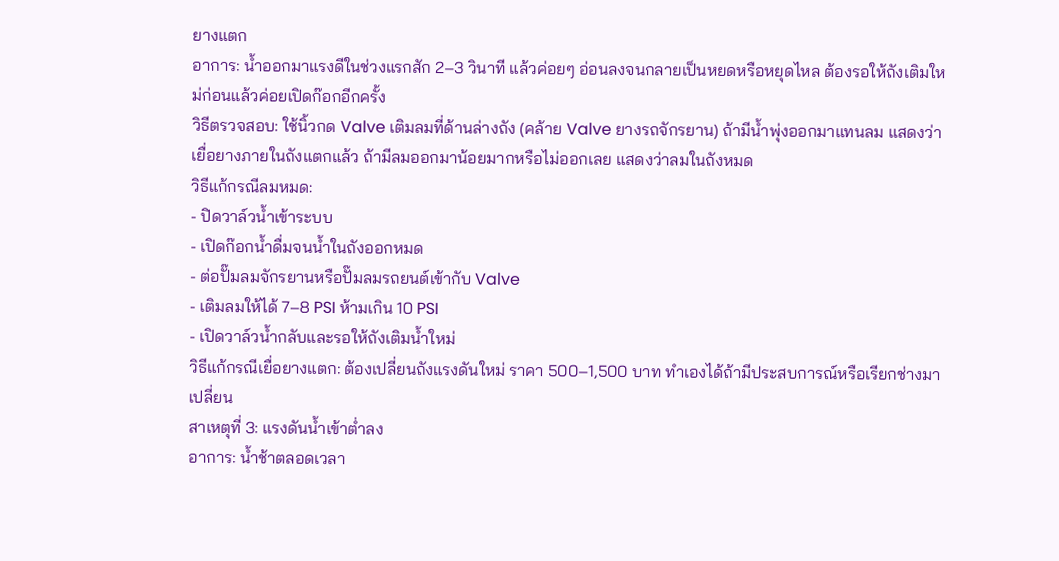ยางแตก
อาการ: น้ำออกมาแรงดีในช่วงแรกสัก 2–3 วินาที แล้วค่อยๆ อ่อนลงจนกลายเป็นหยดหรือหยุดไหล ต้องรอให้ถังเติมใหม่ก่อนแล้วค่อยเปิดก๊อกอีกครั้ง
วิธีตรวจสอบ: ใช้นิ้วกด Valve เติมลมที่ด้านล่างถัง (คล้าย Valve ยางรถจักรยาน) ถ้ามีน้ำพุ่งออกมาแทนลม แสดงว่าเยื่อยางภายในถังแตกแล้ว ถ้ามีลมออกมาน้อยมากหรือไม่ออกเลย แสดงว่าลมในถังหมด
วิธีแก้กรณีลมหมด:
- ปิดวาล์วน้ำเข้าระบบ
- เปิดก๊อกน้ำดื่มจนน้ำในถังออกหมด
- ต่อปั๊มลมจักรยานหรือปั๊มลมรถยนต์เข้ากับ Valve
- เติมลมให้ได้ 7–8 PSI ห้ามเกิน 10 PSI
- เปิดวาล์วน้ำกลับและรอให้ถังเติมน้ำใหม่
วิธีแก้กรณีเยื่อยางแตก: ต้องเปลี่ยนถังแรงดันใหม่ ราคา 500–1,500 บาท ทำเองได้ถ้ามีประสบการณ์หรือเรียกช่างมาเปลี่ยน
สาเหตุที่ 3: แรงดันน้ำเข้าต่ำลง
อาการ: น้ำช้าตลอดเวลา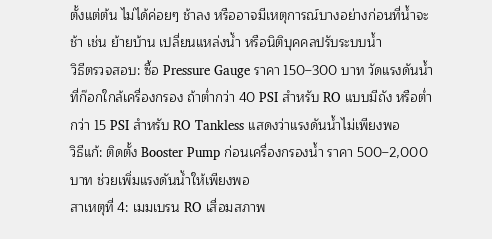ตั้งแต่ต้น ไม่ได้ค่อยๆ ช้าลง หรืออาจมีเหตุการณ์บางอย่างก่อนที่น้ำจะช้า เช่น ย้ายบ้าน เปลี่ยนแหล่งน้ำ หรือนิติบุคคลปรับระบบน้ำ
วิธีตรวจสอบ: ซื้อ Pressure Gauge ราคา 150–300 บาท วัดแรงดันน้ำที่ก๊อกใกล้เครื่องกรอง ถ้าต่ำกว่า 40 PSI สำหรับ RO แบบมีถัง หรือต่ำกว่า 15 PSI สำหรับ RO Tankless แสดงว่าแรงดันน้ำไม่เพียงพอ
วิธีแก้: ติดตั้ง Booster Pump ก่อนเครื่องกรองน้ำ ราคา 500–2,000 บาท ช่วยเพิ่มแรงดันน้ำให้เพียงพอ
สาเหตุที่ 4: เมมเบรน RO เสื่อมสภาพ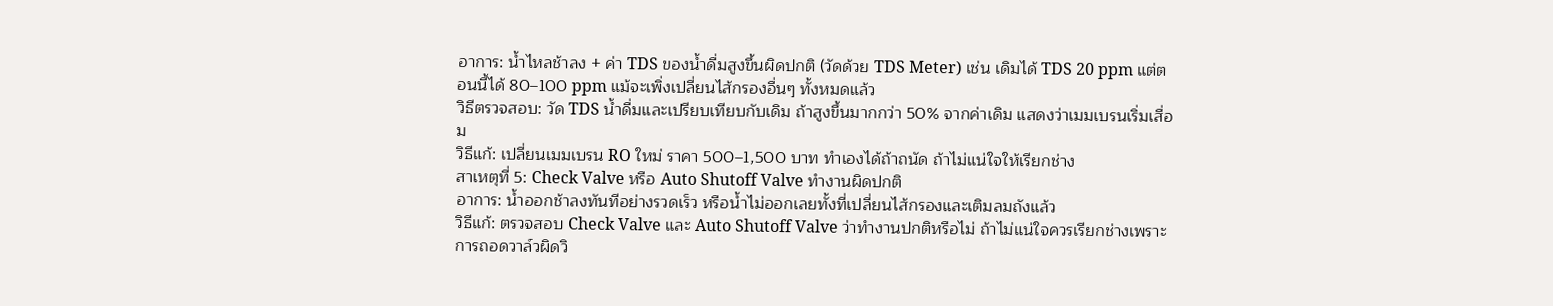อาการ: น้ำไหลช้าลง + ค่า TDS ของน้ำดื่มสูงขึ้นผิดปกติ (วัดด้วย TDS Meter) เช่น เดิมได้ TDS 20 ppm แต่ตอนนี้ได้ 80–100 ppm แม้จะเพิ่งเปลี่ยนไส้กรองอื่นๆ ทั้งหมดแล้ว
วิธีตรวจสอบ: วัด TDS น้ำดื่มและเปรียบเทียบกับเดิม ถ้าสูงขึ้นมากกว่า 50% จากค่าเดิม แสดงว่าเมมเบรนเริ่มเสื่อม
วิธีแก้: เปลี่ยนเมมเบรน RO ใหม่ ราคา 500–1,500 บาท ทำเองได้ถ้าถนัด ถ้าไม่แน่ใจให้เรียกช่าง
สาเหตุที่ 5: Check Valve หรือ Auto Shutoff Valve ทำงานผิดปกติ
อาการ: น้ำออกช้าลงทันทีอย่างรวดเร็ว หรือน้ำไม่ออกเลยทั้งที่เปลี่ยนไส้กรองและเติมลมถังแล้ว
วิธีแก้: ตรวจสอบ Check Valve และ Auto Shutoff Valve ว่าทำงานปกติหรือไม่ ถ้าไม่แน่ใจควรเรียกช่างเพราะการถอดวาล์วผิดวิ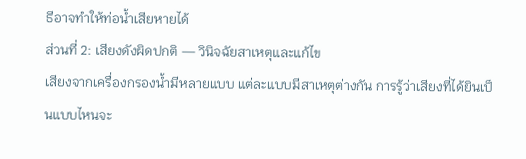ธีอาจทำให้ท่อน้ำเสียหายได้
ส่วนที่ 2: เสียงดังผิดปกติ — วินิจฉัยสาเหตุและแก้ไข
เสียงจากเครื่องกรองน้ำมีหลายแบบ แต่ละแบบมีสาเหตุต่างกัน การรู้ว่าเสียงที่ได้ยินเป็นแบบไหนจะ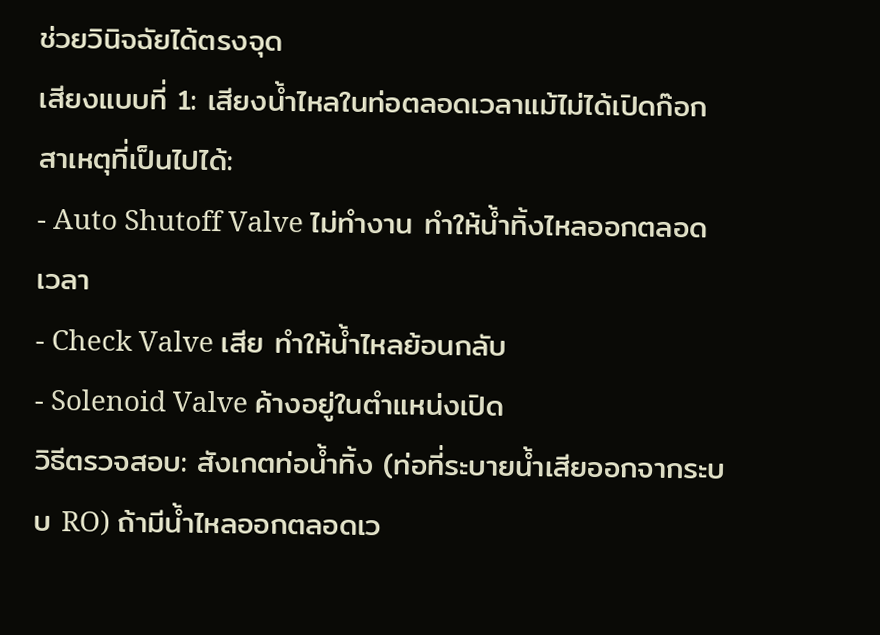ช่วยวินิจฉัยได้ตรงจุด
เสียงแบบที่ 1: เสียงน้ำไหลในท่อตลอดเวลาแม้ไม่ได้เปิดก๊อก
สาเหตุที่เป็นไปได้:
- Auto Shutoff Valve ไม่ทำงาน ทำให้น้ำทิ้งไหลออกตลอดเวลา
- Check Valve เสีย ทำให้น้ำไหลย้อนกลับ
- Solenoid Valve ค้างอยู่ในตำแหน่งเปิด
วิธีตรวจสอบ: สังเกตท่อน้ำทิ้ง (ท่อที่ระบายน้ำเสียออกจากระบบ RO) ถ้ามีน้ำไหลออกตลอดเว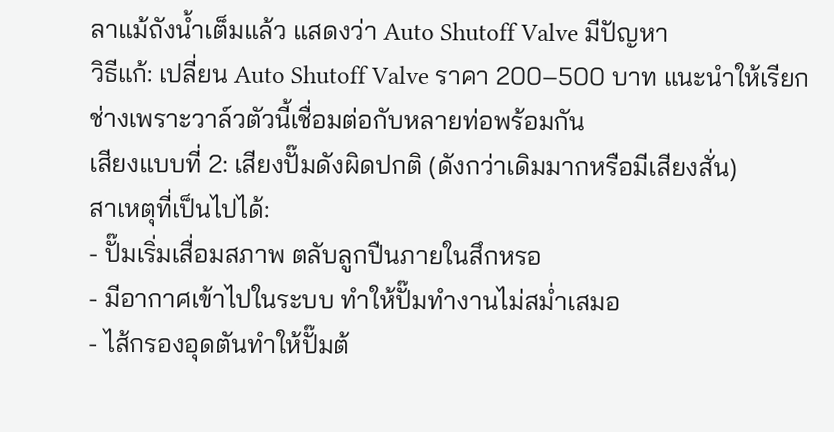ลาแม้ถังน้ำเต็มแล้ว แสดงว่า Auto Shutoff Valve มีปัญหา
วิธีแก้: เปลี่ยน Auto Shutoff Valve ราคา 200–500 บาท แนะนำให้เรียกช่างเพราะวาล์วตัวนี้เชื่อมต่อกับหลายท่อพร้อมกัน
เสียงแบบที่ 2: เสียงปั๊มดังผิดปกติ (ดังกว่าเดิมมากหรือมีเสียงสั่น)
สาเหตุที่เป็นไปได้:
- ปั๊มเริ่มเสื่อมสภาพ ตลับลูกปืนภายในสึกหรอ
- มีอากาศเข้าไปในระบบ ทำให้ปั๊มทำงานไม่สม่ำเสมอ
- ไส้กรองอุดตันทำให้ปั๊มต้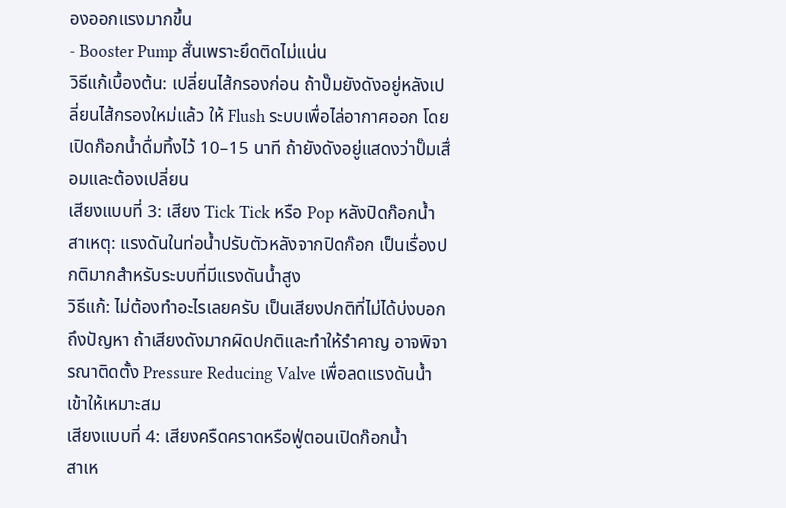องออกแรงมากขึ้น
- Booster Pump สั่นเพราะยึดติดไม่แน่น
วิธีแก้เบื้องต้น: เปลี่ยนไส้กรองก่อน ถ้าปั๊มยังดังอยู่หลังเปลี่ยนไส้กรองใหม่แล้ว ให้ Flush ระบบเพื่อไล่อากาศออก โดยเปิดก๊อกน้ำดื่มทิ้งไว้ 10–15 นาที ถ้ายังดังอยู่แสดงว่าปั๊มเสื่อมและต้องเปลี่ยน
เสียงแบบที่ 3: เสียง Tick Tick หรือ Pop หลังปิดก๊อกน้ำ
สาเหตุ: แรงดันในท่อน้ำปรับตัวหลังจากปิดก๊อก เป็นเรื่องปกติมากสำหรับระบบที่มีแรงดันน้ำสูง
วิธีแก้: ไม่ต้องทำอะไรเลยครับ เป็นเสียงปกติที่ไม่ได้บ่งบอกถึงปัญหา ถ้าเสียงดังมากผิดปกติและทำให้รำคาญ อาจพิจารณาติดตั้ง Pressure Reducing Valve เพื่อลดแรงดันน้ำเข้าให้เหมาะสม
เสียงแบบที่ 4: เสียงครืดคราดหรือฟู่ตอนเปิดก๊อกน้ำ
สาเห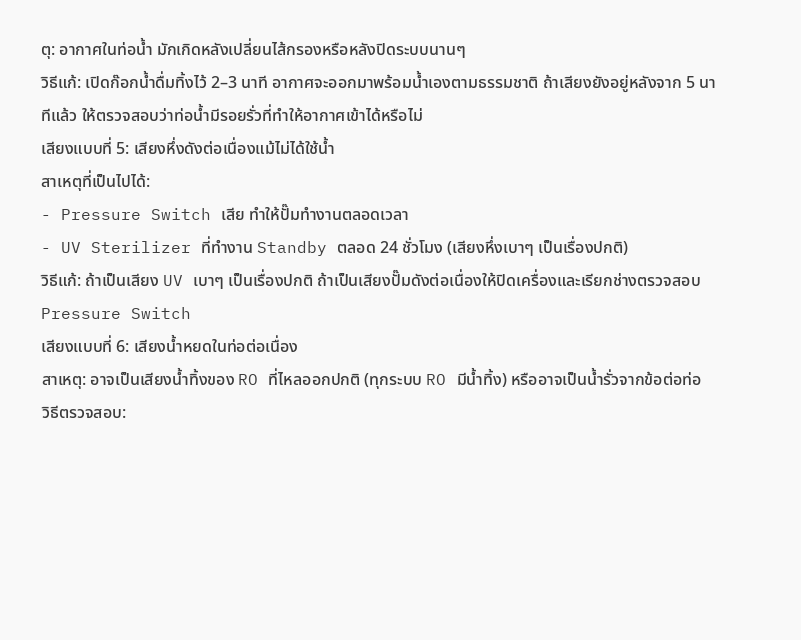ตุ: อากาศในท่อน้ำ มักเกิดหลังเปลี่ยนไส้กรองหรือหลังปิดระบบนานๆ
วิธีแก้: เปิดก๊อกน้ำดื่มทิ้งไว้ 2–3 นาที อากาศจะออกมาพร้อมน้ำเองตามธรรมชาติ ถ้าเสียงยังอยู่หลังจาก 5 นาทีแล้ว ให้ตรวจสอบว่าท่อน้ำมีรอยรั่วที่ทำให้อากาศเข้าได้หรือไม่
เสียงแบบที่ 5: เสียงหึ่งดังต่อเนื่องแม้ไม่ได้ใช้น้ำ
สาเหตุที่เป็นไปได้:
- Pressure Switch เสีย ทำให้ปั๊มทำงานตลอดเวลา
- UV Sterilizer ที่ทำงาน Standby ตลอด 24 ชั่วโมง (เสียงหึ่งเบาๆ เป็นเรื่องปกติ)
วิธีแก้: ถ้าเป็นเสียง UV เบาๆ เป็นเรื่องปกติ ถ้าเป็นเสียงปั๊มดังต่อเนื่องให้ปิดเครื่องและเรียกช่างตรวจสอบ Pressure Switch
เสียงแบบที่ 6: เสียงน้ำหยดในท่อต่อเนื่อง
สาเหตุ: อาจเป็นเสียงน้ำทิ้งของ RO ที่ไหลออกปกติ (ทุกระบบ RO มีน้ำทิ้ง) หรืออาจเป็นน้ำรั่วจากข้อต่อท่อ
วิธีตรวจสอบ: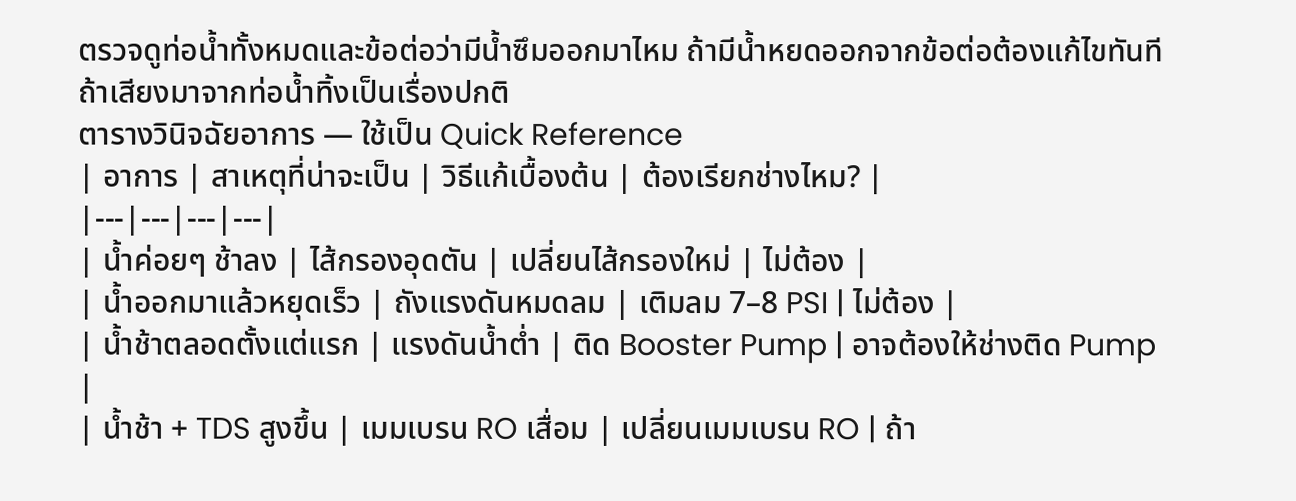ตรวจดูท่อน้ำทั้งหมดและข้อต่อว่ามีน้ำซึมออกมาไหม ถ้ามีน้ำหยดออกจากข้อต่อต้องแก้ไขทันที ถ้าเสียงมาจากท่อน้ำทิ้งเป็นเรื่องปกติ
ตารางวินิจฉัยอาการ — ใช้เป็น Quick Reference
| อาการ | สาเหตุที่น่าจะเป็น | วิธีแก้เบื้องต้น | ต้องเรียกช่างไหม? |
|---|---|---|---|
| น้ำค่อยๆ ช้าลง | ไส้กรองอุดตัน | เปลี่ยนไส้กรองใหม่ | ไม่ต้อง |
| น้ำออกมาแล้วหยุดเร็ว | ถังแรงดันหมดลม | เติมลม 7–8 PSI | ไม่ต้อง |
| น้ำช้าตลอดตั้งแต่แรก | แรงดันน้ำต่ำ | ติด Booster Pump | อาจต้องให้ช่างติด Pump |
| น้ำช้า + TDS สูงขึ้น | เมมเบรน RO เสื่อม | เปลี่ยนเมมเบรน RO | ถ้า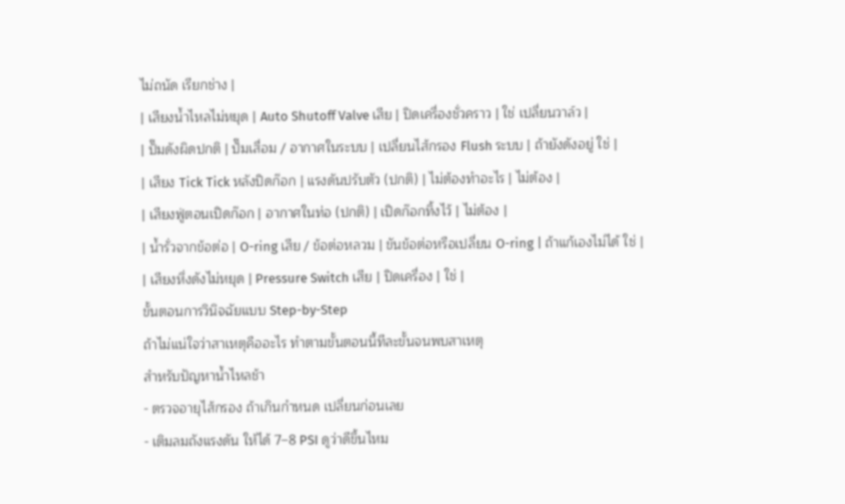ไม่ถนัด เรียกช่าง |
| เสียงน้ำไหลไม่หยุด | Auto Shutoff Valve เสีย | ปิดเครื่องชั่วคราว | ใช่ เปลี่ยนวาล์ว |
| ปั๊มดังผิดปกติ | ปั๊มเสื่อม / อากาศในระบบ | เปลี่ยนไส้กรอง Flush ระบบ | ถ้ายังดังอยู่ ใช่ |
| เสียง Tick Tick หลังปิดก๊อก | แรงดันปรับตัว (ปกติ) | ไม่ต้องทำอะไร | ไม่ต้อง |
| เสียงฟู่ตอนเปิดก๊อก | อากาศในท่อ (ปกติ) | เปิดก๊อกทิ้งไว้ | ไม่ต้อง |
| น้ำรั่วจากข้อต่อ | O-ring เสีย / ข้อต่อหลวม | ขันข้อต่อหรือเปลี่ยน O-ring | ถ้าแก้เองไม่ได้ ใช่ |
| เสียงหึ่งดังไม่หยุด | Pressure Switch เสีย | ปิดเครื่อง | ใช่ |
ขั้นตอนการวินิจฉัยแบบ Step-by-Step
ถ้าไม่แน่ใจว่าสาเหตุคืออะไร ทำตามขั้นตอนนี้ทีละขั้นจนพบสาเหตุ
สำหรับปัญหาน้ำไหลช้า
- ตรวจอายุไส้กรอง ถ้าเกินกำหนด เปลี่ยนก่อนเลย
- เติมลมถังแรงดัน ให้ได้ 7–8 PSI ดูว่าดีขึ้นไหม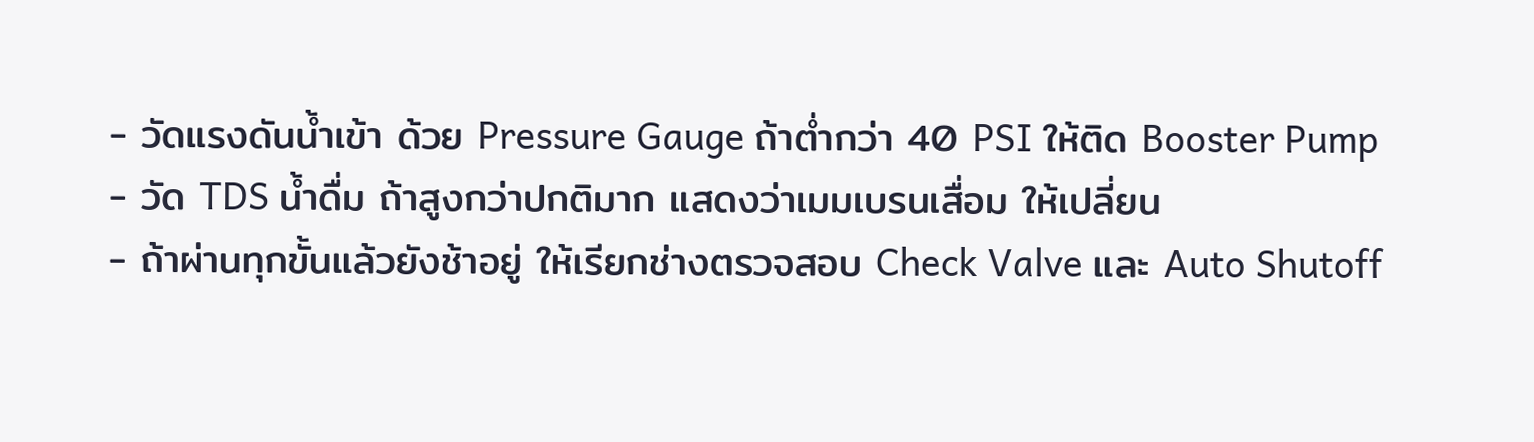- วัดแรงดันน้ำเข้า ด้วย Pressure Gauge ถ้าต่ำกว่า 40 PSI ให้ติด Booster Pump
- วัด TDS น้ำดื่ม ถ้าสูงกว่าปกติมาก แสดงว่าเมมเบรนเสื่อม ให้เปลี่ยน
- ถ้าผ่านทุกขั้นแล้วยังช้าอยู่ ให้เรียกช่างตรวจสอบ Check Valve และ Auto Shutoff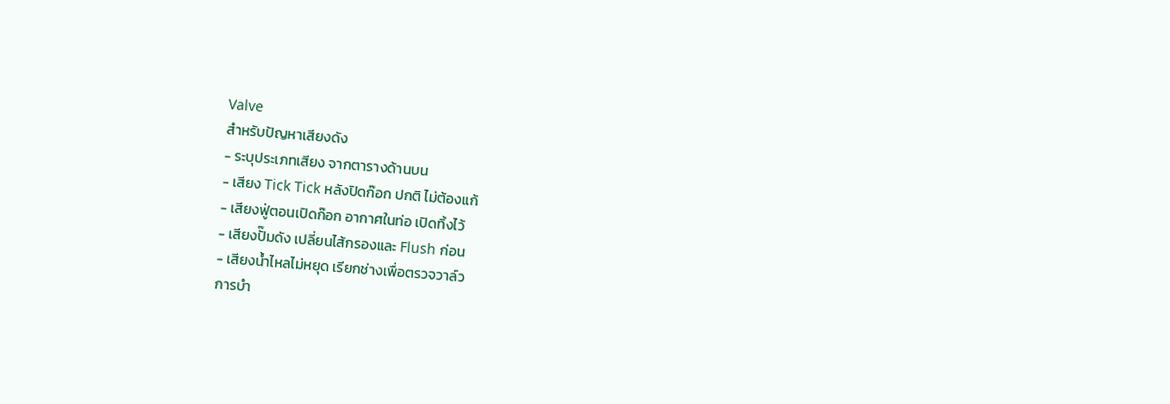Valve
สำหรับปัญหาเสียงดัง
- ระบุประเภทเสียง จากตารางด้านบน
- เสียง Tick Tick หลังปิดก๊อก ปกติ ไม่ต้องแก้
- เสียงฟู่ตอนเปิดก๊อก อากาศในท่อ เปิดทิ้งไว้
- เสียงปั๊มดัง เปลี่ยนไส้กรองและ Flush ก่อน
- เสียงน้ำไหลไม่หยุด เรียกช่างเพื่อตรวจวาล์ว
การบำ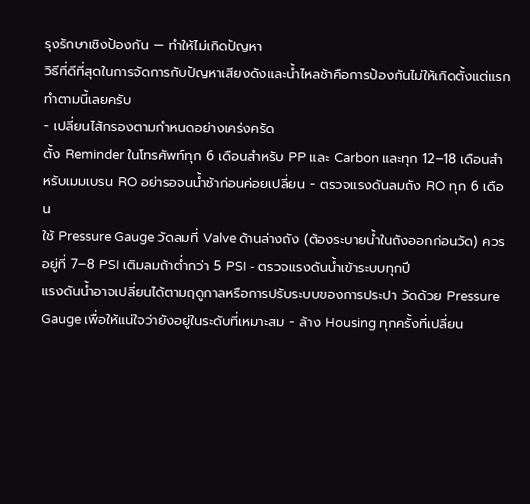รุงรักษาเชิงป้องกัน — ทำให้ไม่เกิดปัญหา
วิธีที่ดีที่สุดในการจัดการกับปัญหาเสียงดังและน้ำไหลช้าคือการป้องกันไม่ให้เกิดตั้งแต่แรก ทำตามนี้เลยครับ
- เปลี่ยนไส้กรองตามกำหนดอย่างเคร่งครัด
ตั้ง Reminder ในโทรศัพท์ทุก 6 เดือนสำหรับ PP และ Carbon และทุก 12–18 เดือนสำหรับเมมเบรน RO อย่ารอจนน้ำช้าก่อนค่อยเปลี่ยน - ตรวจแรงดันลมถัง RO ทุก 6 เดือน
ใช้ Pressure Gauge วัดลมที่ Valve ด้านล่างถัง (ต้องระบายน้ำในถังออกก่อนวัด) ควรอยู่ที่ 7–8 PSI เติมลมถ้าต่ำกว่า 5 PSI - ตรวจแรงดันน้ำเข้าระบบทุกปี
แรงดันน้ำอาจเปลี่ยนได้ตามฤดูกาลหรือการปรับระบบของการประปา วัดด้วย Pressure Gauge เพื่อให้แน่ใจว่ายังอยู่ในระดับที่เหมาะสม - ล้าง Housing ทุกครั้งที่เปลี่ยน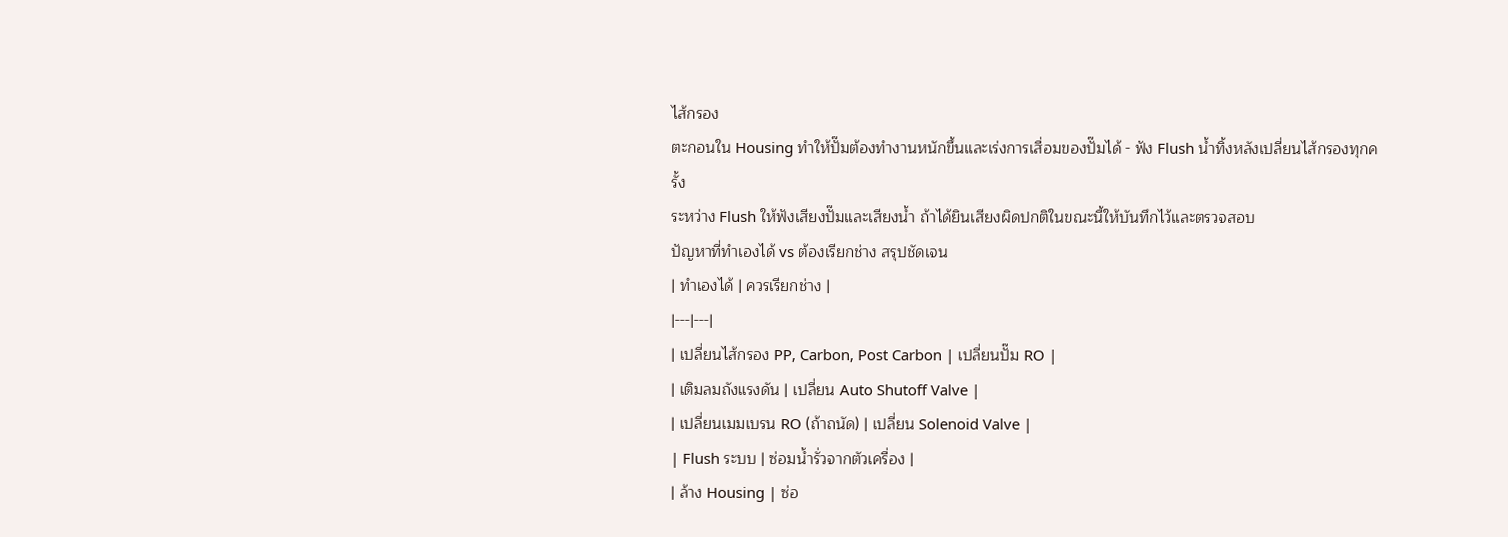ไส้กรอง
ตะกอนใน Housing ทำให้ปั๊มต้องทำงานหนักขึ้นและเร่งการเสื่อมของปั๊มได้ - ฟัง Flush น้ำทิ้งหลังเปลี่ยนไส้กรองทุกครั้ง
ระหว่าง Flush ให้ฟังเสียงปั๊มและเสียงน้ำ ถ้าได้ยินเสียงผิดปกติในขณะนี้ให้บันทึกไว้และตรวจสอบ
ปัญหาที่ทำเองได้ vs ต้องเรียกช่าง สรุปชัดเจน
| ทำเองได้ | ควรเรียกช่าง |
|---|---|
| เปลี่ยนไส้กรอง PP, Carbon, Post Carbon | เปลี่ยนปั๊ม RO |
| เติมลมถังแรงดัน | เปลี่ยน Auto Shutoff Valve |
| เปลี่ยนเมมเบรน RO (ถ้าถนัด) | เปลี่ยน Solenoid Valve |
| Flush ระบบ | ซ่อมน้ำรั่วจากตัวเครื่อง |
| ล้าง Housing | ซ่อ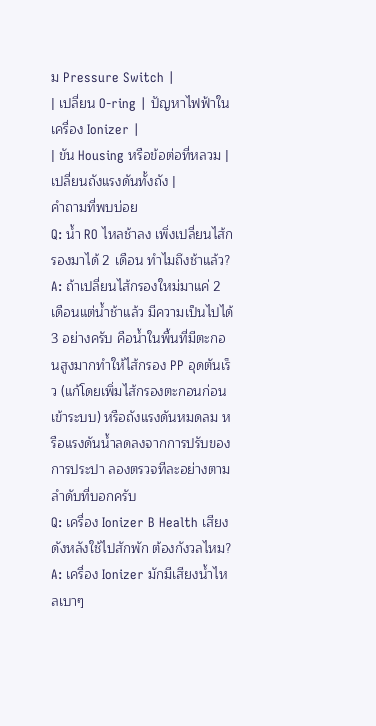ม Pressure Switch |
| เปลี่ยน O-ring | ปัญหาไฟฟ้าในเครื่อง Ionizer |
| ขัน Housing หรือข้อต่อที่หลวม | เปลี่ยนถังแรงดันทั้งถัง |
คำถามที่พบบ่อย
Q: น้ำ RO ไหลช้าลง เพิ่งเปลี่ยนไส้กรองมาได้ 2 เดือน ทำไมถึงช้าแล้ว?
A: ถ้าเปลี่ยนไส้กรองใหม่มาแค่ 2 เดือนแต่น้ำช้าแล้ว มีความเป็นไปได้ 3 อย่างครับ คือน้ำในพื้นที่มีตะกอนสูงมากทำให้ไส้กรอง PP อุดตันเร็ว (แก้โดยเพิ่มไส้กรองตะกอนก่อนเข้าระบบ) หรือถังแรงดันหมดลม หรือแรงดันน้ำลดลงจากการปรับของการประปา ลองตรวจทีละอย่างตามลำดับที่บอกครับ
Q: เครื่อง Ionizer B Health เสียงดังหลังใช้ไปสักพัก ต้องกังวลไหม?
A: เครื่อง Ionizer มักมีเสียงน้ำไหลเบาๆ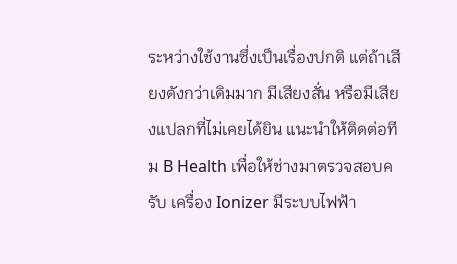ระหว่างใช้งานซึ่งเป็นเรื่องปกติ แต่ถ้าเสียงดังกว่าเดิมมาก มีเสียงสั่น หรือมีเสียงแปลกที่ไม่เคยได้ยิน แนะนำให้ติดต่อทีม B Health เพื่อให้ช่างมาตรวจสอบครับ เครื่อง Ionizer มีระบบไฟฟ้า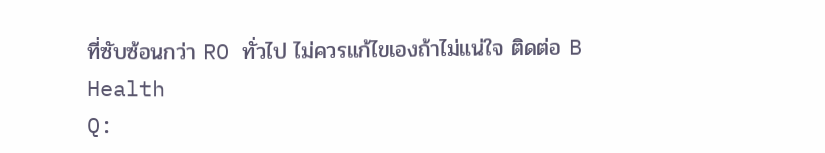ที่ซับซ้อนกว่า RO ทั่วไป ไม่ควรแก้ไขเองถ้าไม่แน่ใจ ติดต่อ B Health
Q: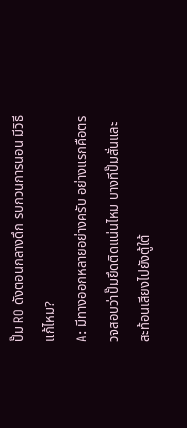ปั๊ม RO ดังตอนกลางดึก รบกวนการนอน มีวิธีแก้ไหม?
A: มีทางออกหลายอย่างครับ อย่างแรกคือตรวจสอบว่าปั๊มยึดติดแน่นไหม บางทีปั๊มสั่นและสะท้อนเสียงไปยังตู้ใต้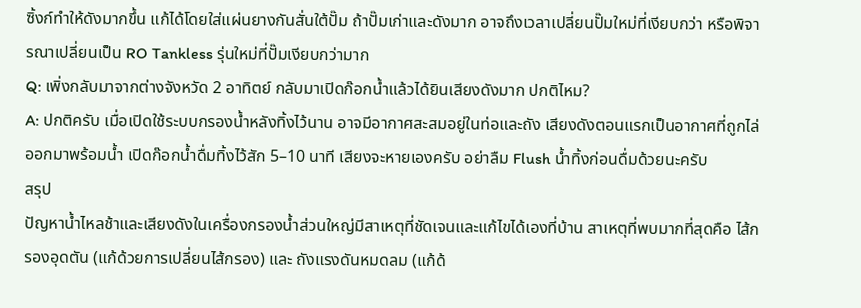ซิ้งก์ทำให้ดังมากขึ้น แก้ได้โดยใส่แผ่นยางกันสั่นใต้ปั๊ม ถ้าปั๊มเก่าและดังมาก อาจถึงเวลาเปลี่ยนปั๊มใหม่ที่เงียบกว่า หรือพิจารณาเปลี่ยนเป็น RO Tankless รุ่นใหม่ที่ปั๊มเงียบกว่ามาก
Q: เพิ่งกลับมาจากต่างจังหวัด 2 อาทิตย์ กลับมาเปิดก๊อกน้ำแล้วได้ยินเสียงดังมาก ปกติไหม?
A: ปกติครับ เมื่อเปิดใช้ระบบกรองน้ำหลังทิ้งไว้นาน อาจมีอากาศสะสมอยู่ในท่อและถัง เสียงดังตอนแรกเป็นอากาศที่ถูกไล่ออกมาพร้อมน้ำ เปิดก๊อกน้ำดื่มทิ้งไว้สัก 5–10 นาที เสียงจะหายเองครับ อย่าลืม Flush น้ำทิ้งก่อนดื่มด้วยนะครับ
สรุป
ปัญหาน้ำไหลช้าและเสียงดังในเครื่องกรองน้ำส่วนใหญ่มีสาเหตุที่ชัดเจนและแก้ไขได้เองที่บ้าน สาเหตุที่พบมากที่สุดคือ ไส้กรองอุดตัน (แก้ด้วยการเปลี่ยนไส้กรอง) และ ถังแรงดันหมดลม (แก้ด้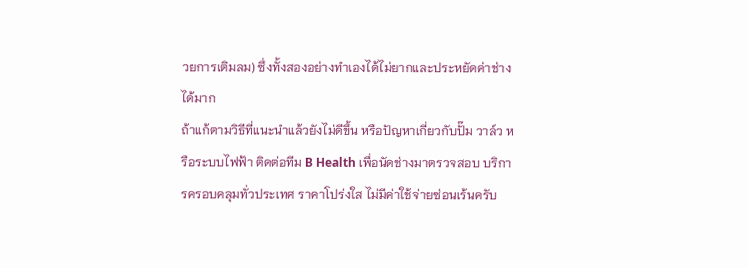วยการเติมลม) ซึ่งทั้งสองอย่างทำเองได้ไม่ยากและประหยัดค่าช่างได้มาก
ถ้าแก้ตามวิธีที่แนะนำแล้วยังไม่ดีขึ้น หรือปัญหาเกี่ยวกับปั๊ม วาล์ว หรือระบบไฟฟ้า ติดต่อทีม B Health เพื่อนัดช่างมาตรวจสอบ บริการครอบคลุมทั่วประเทศ ราคาโปร่งใส ไม่มีค่าใช้จ่ายซ่อนเร้นครับ